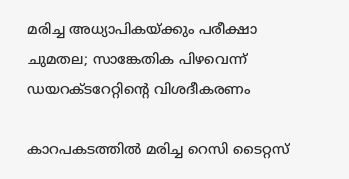മരിച്ച അധ്യാപികയ്ക്കും പരീക്ഷാ ചുമതല; സാങ്കേതിക പിഴവെന്ന് ഡയറക്ടറേറ്റിന്‍റെ വിശദീകരണം

കാറപകടത്തില്‍ മരിച്ച റെസി ടൈറ്റസ്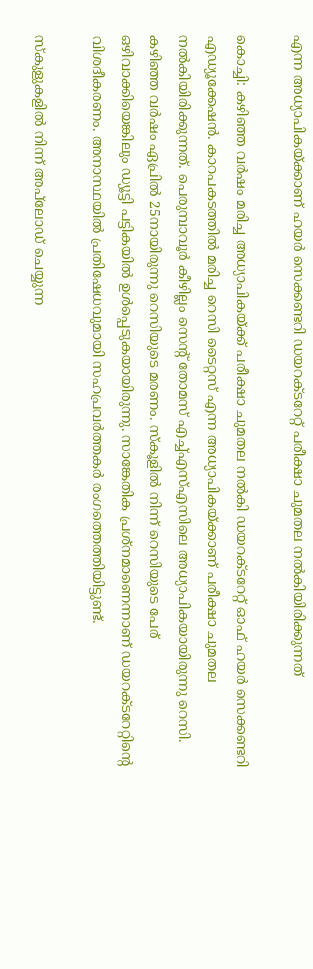എന്ന അധ്യാപികയ്ക്കാണ് ഹയര്‍ സെക്കണ്ടറി ഡയറക്ടറേറ്റ് പരീക്ഷാ ചുമതല നല്‍കിയിരിക്കുന്നത്

കൊച്ചി: കഴിഞ്ഞ വര്‍ഷം മരിച്ച അധ്യാപികയ്ക്ക് പരീക്ഷാ ചുമതല നല്‍കി ഡയറക്ടറേറ്റ് ഓഫ് ഹയര്‍ സെക്കണ്ടറി എഡ്യൂക്കേഷൻ. കാറപകടത്തില്‍ മരിച്ച റെസി ടൈറ്റസ് എന്ന അധ്യാപികയ്ക്കാണ് പരീക്ഷാ ചുമതല നല്‍കിയിരിക്കുന്നത്. പെരുമ്പാവൂര്‍ കീഴില്ലം സെന്റ് തോമസ് എച്ച്എസ്എസിലെ അധ്യാപികയായിരുന്നു റെസി. കഴിഞ്ഞ വര്‍ഷം ഏപ്രില്‍ 25നായിരുന്നു റെസിയുടെ മരണം. സ്‌കൂളില്‍ നിന്ന് റെസിയുടെ പേര് ഒഴിവാക്കിയെങ്കിലും ഡ്യൂട്ടി പട്ടികയില്‍ ഉള്‍പ്പെടുകയായിരുന്നു. സാങ്കേതിക പ്രശ്‌നമാണെന്നാണ് ഡയറക്ടറേറ്റിന്റെ വിശദീകരണം. അനാസ്ഥയില്‍ പ്രതിഷേധവുമായി സഹപ്രവര്‍ത്തകര്‍ രംഗത്തെത്തിയിട്ടുണ്ട്.

സ്‌കുളുകളില്‍ നിന്ന് അപ്‌ലോഡ് ചെയ്യുന്ന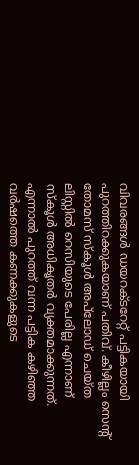വിവരങ്ങള്‍ ഡയറക്ടറേറ്റ് പട്ടികയായി പുറത്തിറക്കുകയാണ് പതിവ്. കീഴില്ലം സെന്റ് തോമസ് സ്‌കൂള്‍ അപ്‌ലോഡ് ചെയ്ത ലിസ്റ്റില്‍ റെസിയുടെ പേരില്ല എന്നാണ് സ്‌കൂള്‍ അധികൃതര്‍ വ്യക്തമാക്കുന്നത്. എന്നാല്‍ പുറത്ത് വന്ന പട്ടിക കഴിഞ്ഞ വര്‍ഷത്തെ കണക്കുകളുടെ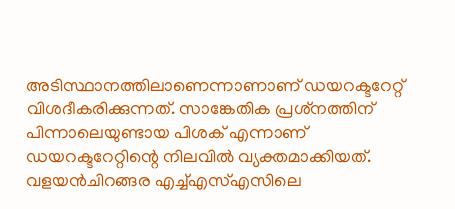അടിസ്ഥാനത്തിലാണെന്നാണാണ് ഡയറക്ടറേറ്റ് വിശദീകരിക്കുന്നത്. സാങ്കേതിക പ്രശ്‌നത്തിന് പിന്നാലെയുണ്ടായ പിശക് എന്നാണ് ഡയറക്ടറേറ്റിന്റെ നിലവിൽ വ്യക്തമാക്കിയത്. വളയന്‍ചിറങ്ങര എച്ച്എസ്എസിലെ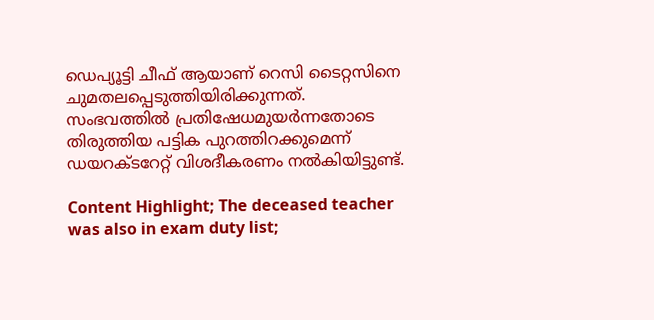ഡെപ്യൂട്ടി ചീഫ് ആയാണ് റെസി ടൈറ്റസിനെ ചുമതലപ്പെടുത്തിയിരിക്കുന്നത്. സംഭവത്തില്‍ പ്രതിഷേധമുയര്‍ന്നതോടെ തിരുത്തിയ പട്ടിക പുറത്തിറക്കുമെന്ന് ഡയറക്ടറേറ്റ് വിശദീകരണം നല്‍കിയിട്ടുണ്ട്.

Content Highlight; The deceased teacher was also in exam duty list;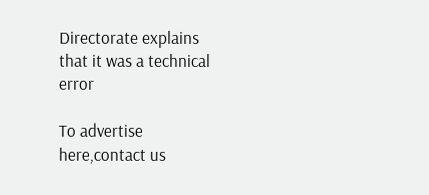Directorate explains that it was a technical error

To advertise here,contact us